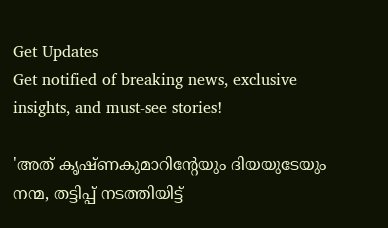Get Updates
Get notified of breaking news, exclusive insights, and must-see stories!

'അത് കൃഷ്ണകുമാറിന്റേയും ദിയയുടേയും നന്മ, തട്ടിപ്പ് നടത്തിയിട്ട്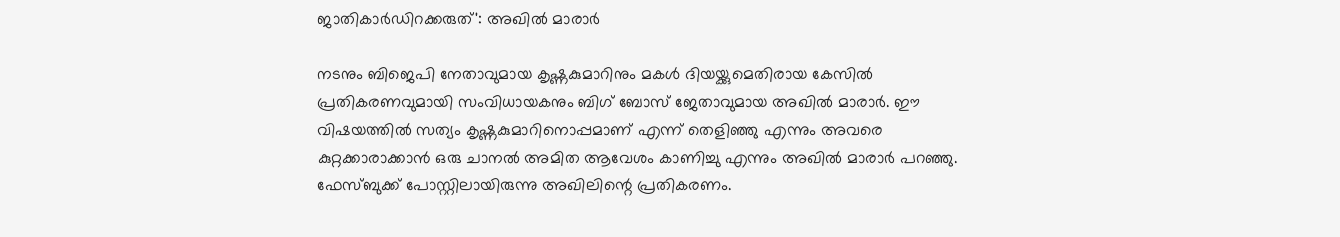ജാതികാര്‍ഡിറക്കരുത്': അഖില്‍ മാരാര്‍

നടനും ബിജെപി നേതാവുമായ കൃഷ്ണകുമാറിനും മകള്‍ ദിയയ്ക്കുമെതിരായ കേസില്‍ പ്രതികരണവുമായി സംവിധായകനും ബിഗ് ബോസ് ജേതാവുമായ അഖില്‍ മാരാര്‍. ഈ വിഷയത്തില്‍ സത്യം കൃഷ്ണകുമാറിനൊപ്പമാണ് എന്ന് തെളിഞ്ഞു എന്നും അവരെ കുറ്റക്കാരാക്കാന്‍ ഒരു ചാനല്‍ അമിത ആവേശം കാണിച്ചു എന്നും അഖില്‍ മാരാര്‍ പറഞ്ഞു. ഫേസ്ബുക്ക് പോസ്റ്റിലായിരുന്നു അഖിലിന്റെ പ്രതികരണം.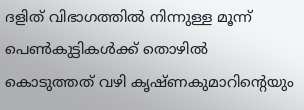ദളിത് വിഭാഗത്തില്‍ നിന്നുള്ള മൂന്ന് പെണ്‍കുട്ടികള്‍ക്ക് തൊഴില്‍ കൊടുത്തത് വഴി കൃഷ്ണകുമാറിന്റെയും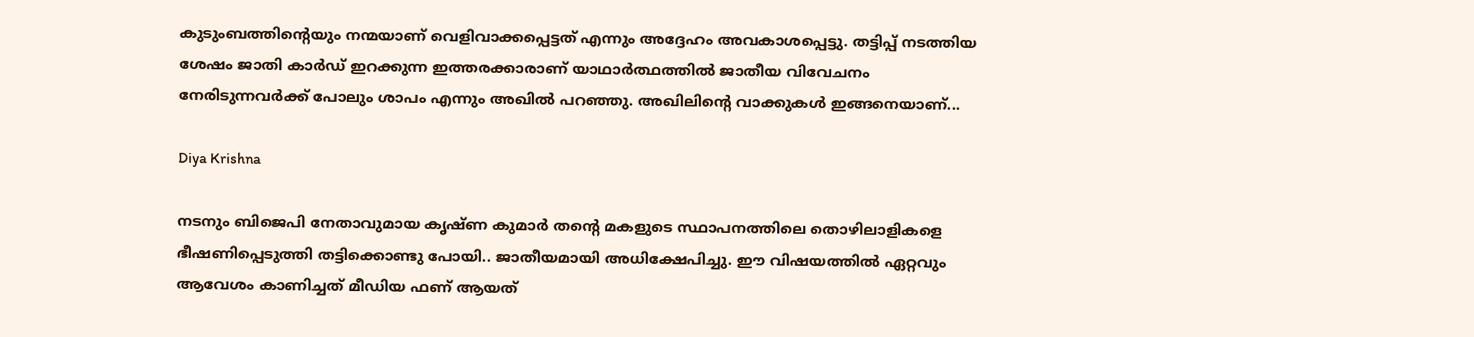കുടുംബത്തിന്റെയും നന്മയാണ് വെളിവാക്കപ്പെട്ടത് എന്നും അദ്ദേഹം അവകാശപ്പെട്ടു. തട്ടിപ്പ് നടത്തിയ ശേഷം ജാതി കാര്‍ഡ് ഇറക്കുന്ന ഇത്തരക്കാരാണ് യാഥാര്‍ത്ഥത്തില്‍ ജാതീയ വിവേചനം നേരിടുന്നവര്‍ക്ക് പോലും ശാപം എന്നും അഖില്‍ പറഞ്ഞു. അഖിലിന്റെ വാക്കുകള്‍ ഇങ്ങനെയാണ്...

Diya Krishna

നടനും ബിജെപി നേതാവുമായ കൃഷ്ണ കുമാര്‍ തന്റെ മകളുടെ സ്ഥാപനത്തിലെ തൊഴിലാളികളെ ഭീഷണിപ്പെടുത്തി തട്ടിക്കൊണ്ടു പോയി.. ജാതീയമായി അധിക്ഷേപിച്ചു. ഈ വിഷയത്തില്‍ ഏറ്റവും ആവേശം കാണിച്ചത് മീഡിയ ഫണ് ആയത്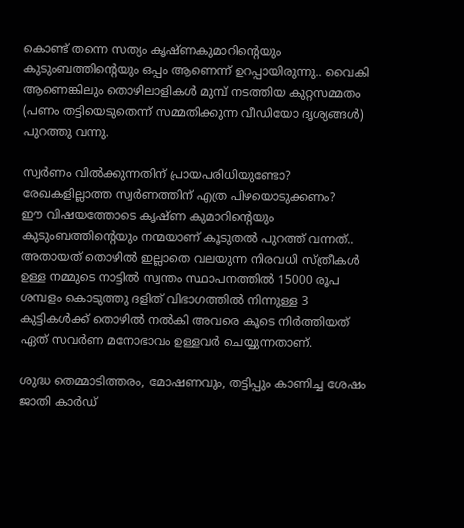കൊണ്ട് തന്നെ സത്യം കൃഷ്ണകുമാറിന്റെയും കുടുംബത്തിന്റെയും ഒപ്പം ആണെന്ന് ഉറപ്പായിരുന്നു.. വൈകി ആണെങ്കിലും തൊഴിലാളികള്‍ മുമ്പ് നടത്തിയ കുറ്റസമ്മതം (പണം തട്ടിയെടുതെന്ന് സമ്മതിക്കുന്ന വീഡിയോ ദൃശ്യങ്ങള്‍) പുറത്തു വന്നു.

സ്വര്‍ണം വില്‍ക്കുന്നതിന് പ്രായപരിധിയുണ്ടോ? രേഖകളില്ലാത്ത സ്വര്‍ണത്തിന് എത്ര പിഴയൊടുക്കണം?
ഈ വിഷയത്തോടെ കൃഷ്ണ കുമാറിന്റെയും കുടുംബത്തിന്റെയും നന്മയാണ് കൂടുതല്‍ പുറത്ത് വന്നത്.. അതായത് തൊഴില്‍ ഇല്ലാതെ വലയുന്ന നിരവധി സ്ത്രീകള്‍ ഉള്ള നമ്മുടെ നാട്ടില്‍ സ്വന്തം സ്ഥാപനത്തില്‍ 15000 രൂപ ശമ്പളം കൊടുത്തു ദളിത് വിഭാഗത്തില്‍ നിന്നുള്ള 3 കുട്ടികള്‍ക്ക് തൊഴില്‍ നല്‍കി അവരെ കൂടെ നിര്‍ത്തിയത് ഏത് സവര്‍ണ മനോഭാവം ഉള്ളവര്‍ ചെയ്യുന്നതാണ്.

ശുദ്ധ തെമ്മാടിത്തരം, മോഷണവും, തട്ടിപ്പും കാണിച്ച ശേഷം ജാതി കാര്‍ഡ്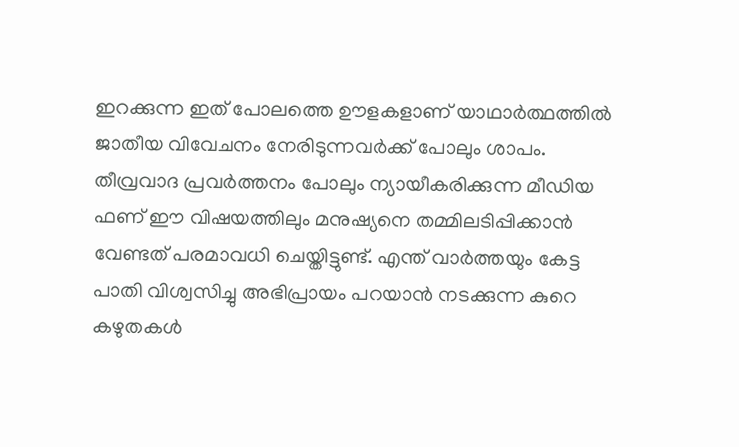ഇറക്കുന്ന ഇത് പോലത്തെ ഊളകളാണ് യാഥാര്‍ത്ഥത്തില്‍ ജാതീയ വിവേചനം നേരിടുന്നവര്‍ക്ക് പോലും ശാപം. തീവ്രവാദ പ്രവര്‍ത്തനം പോലും ന്യായീകരിക്കുന്ന മീഡിയ ഫണ് ഈ വിഷയത്തിലും മനുഷ്യനെ തമ്മിലടിപ്പിക്കാന്‍ വേണ്ടത് പരമാവധി ചെയ്തിട്ടുണ്ട്. എന്ത് വാര്‍ത്തയും കേട്ട പാതി വിശ്വസിച്ചു അഭിപ്രായം പറയാന്‍ നടക്കുന്ന കുറെ കഴുതകള്‍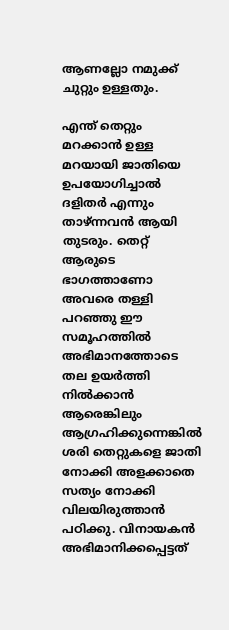ആണല്ലോ നമുക്ക് ചുറ്റും ഉള്ളതും.

എന്ത് തെറ്റും മറക്കാന്‍ ഉള്ള മറയായി ജാതിയെ ഉപയോഗിച്ചാല്‍ ദളിതര്‍ എന്നും താഴ്ന്നവന്‍ ആയി തുടരും. തെറ്റ് ആരുടെ ഭാഗത്താണോ അവരെ തള്ളി പറഞ്ഞു ഈ സമൂഹത്തില്‍ അഭിമാനത്തോടെ തല ഉയര്‍ത്തി നില്‍ക്കാന്‍ ആരെങ്കിലും ആഗ്രഹിക്കുന്നെങ്കില്‍ ശരി തെറ്റുകളെ ജാതി നോക്കി അളക്കാതെ സത്യം നോക്കി വിലയിരുത്താന്‍ പഠിക്കു. വിനായകന്‍ അഭിമാനിക്കപ്പെട്ടത്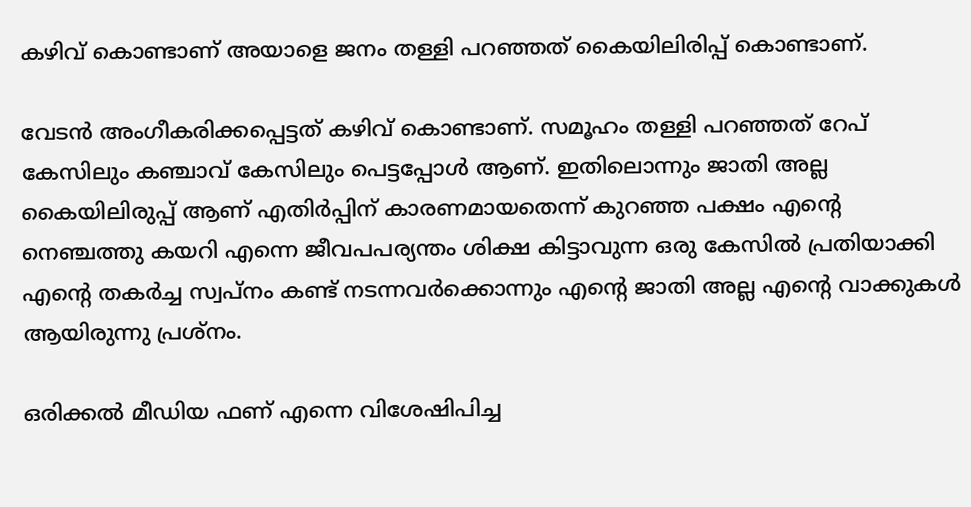കഴിവ് കൊണ്ടാണ് അയാളെ ജനം തള്ളി പറഞ്ഞത് കൈയിലിരിപ്പ് കൊണ്ടാണ്.

വേടന്‍ അംഗീകരിക്കപ്പെട്ടത് കഴിവ് കൊണ്ടാണ്. സമൂഹം തള്ളി പറഞ്ഞത് റേപ് കേസിലും കഞ്ചാവ് കേസിലും പെട്ടപ്പോള്‍ ആണ്. ഇതിലൊന്നും ജാതി അല്ല കൈയിലിരുപ്പ് ആണ് എതിര്‍പ്പിന് കാരണമായതെന്ന് കുറഞ്ഞ പക്ഷം എന്റെ നെഞ്ചത്തു കയറി എന്നെ ജീവപപര്യന്തം ശിക്ഷ കിട്ടാവുന്ന ഒരു കേസില്‍ പ്രതിയാക്കി എന്റെ തകര്‍ച്ച സ്വപ്നം കണ്ട് നടന്നവര്‍ക്കൊന്നും എന്റെ ജാതി അല്ല എന്റെ വാക്കുകള്‍ ആയിരുന്നു പ്രശ്‌നം.

ഒരിക്കല്‍ മീഡിയ ഫണ് എന്നെ വിശേഷിപിച്ച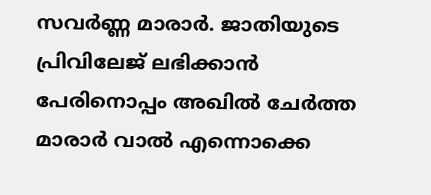സവര്‍ണ്ണ മാരാര്‍. ജാതിയുടെ പ്രിവിലേജ് ലഭിക്കാന്‍ പേരിനൊപ്പം അഖില്‍ ചേര്‍ത്ത മാരാര്‍ വാല്‍ എന്നൊക്കെ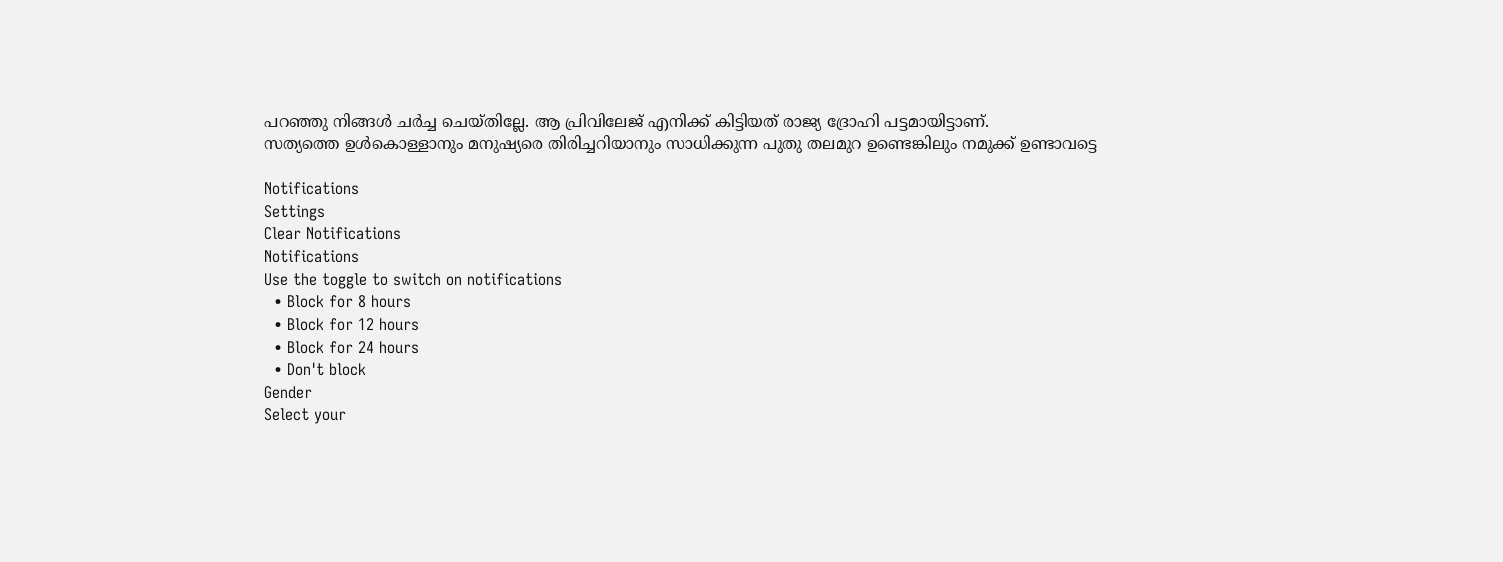പറഞ്ഞു നിങ്ങള്‍ ചര്‍ച്ച ചെയ്തില്ലേ. ആ പ്രിവിലേജ് എനിക്ക് കിട്ടിയത് രാജ്യ ദ്രോഹി പട്ടമായിട്ടാണ്.
സത്യത്തെ ഉള്‍കൊള്ളാനും മനുഷ്യരെ തിരിച്ചറിയാനും സാധിക്കുന്ന പുതു തലമുറ ഉണ്ടെങ്കിലും നമുക്ക് ഉണ്ടാവട്ടെ

Notifications
Settings
Clear Notifications
Notifications
Use the toggle to switch on notifications
  • Block for 8 hours
  • Block for 12 hours
  • Block for 24 hours
  • Don't block
Gender
Select your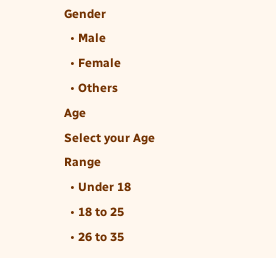Gender
  • Male
  • Female
  • Others
Age
Select your Age Range
  • Under 18
  • 18 to 25
  • 26 to 35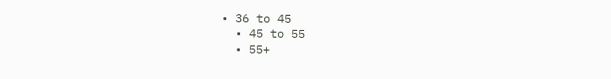• 36 to 45
  • 45 to 55
  • 55+